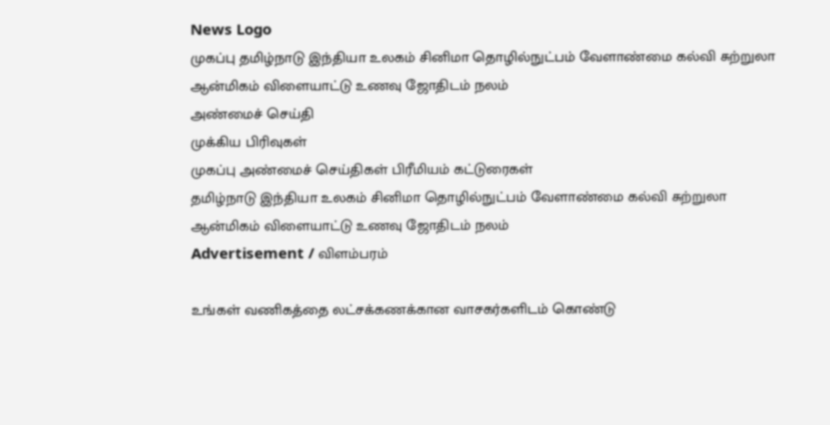News Logo
முகப்பு தமிழ்நாடு இந்தியா உலகம் சினிமா தொழில்நுட்பம் வேளாண்மை கல்வி சுற்றுலா ஆன்மிகம் விளையாட்டு உணவு ஜோதிடம் நலம்
அண்மைச் செய்தி
முக்கிய பிரிவுகள்
முகப்பு அண்மைச் செய்திகள் பிரீமியம் கட்டுரைகள்
தமிழ்நாடு இந்தியா உலகம் சினிமா தொழில்நுட்பம் வேளாண்மை கல்வி சுற்றுலா ஆன்மிகம் விளையாட்டு உணவு ஜோதிடம் நலம்
Advertisement / விளம்பரம்

உங்கள் வணிகத்தை லட்சக்கணக்கான வாசகர்களிடம் கொண்டு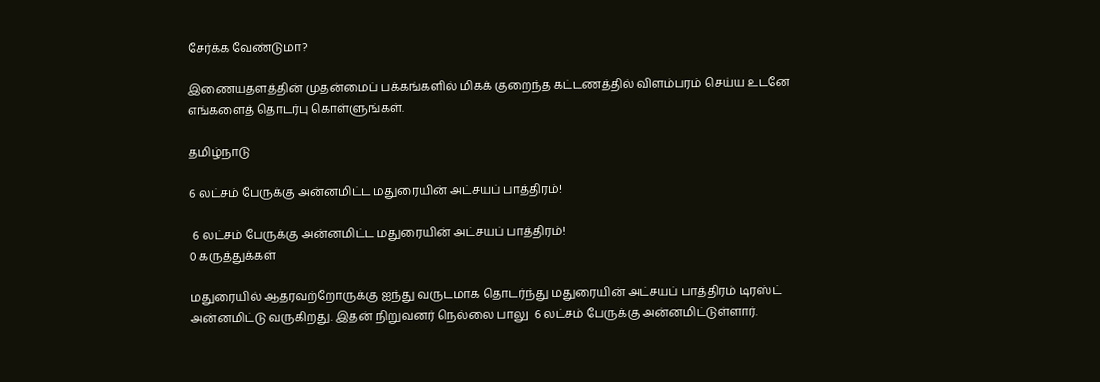சேர்க்க வேண்டுமா?

இணையதளத்தின் முதன்மைப் பக்கங்களில் மிகக் குறைந்த கட்டணத்தில் விளம்பரம் செய்ய உடனே எங்களைத் தொடர்பு கொள்ளுங்கள்.

தமிழ்நாடு

6 லட்சம் பேருக்கு அன்னமிட்ட மதுரையின் அட்சயப் பாத்திரம்!

 6 லட்சம் பேருக்கு அன்னமிட்ட மதுரையின் அட்சயப் பாத்திரம்!
0 கருத்துக்கள்

மதுரையில் ஆதரவற்றோருக்கு ஐந்து வருடமாக தொடர்ந்து மதுரையின் அட்சயப் பாத்திரம் டிரஸ்ட் அன்னமிட்டு வருகிறது. இதன் நிறுவனர் நெல்லை பாலு  6 லட்சம் பேருக்கு அன்னமிட்டுள்ளார்.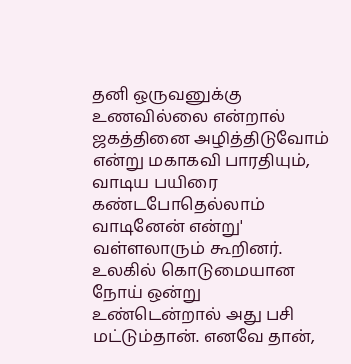தனி ஒருவனுக்கு உணவில்லை என்றால் ஜகத்தினை அழித்திடுவோம் என்று மகாகவி பாரதியும்,  வாடிய பயிரை கண்டபோதெல்லாம் வாடினேன் என்று' வள்ளலாரும் கூறினர். உலகில் கொடுமையான நோய் ஒன்று உண்டென்றால் அது பசி மட்டும்தான். எனவே தான்,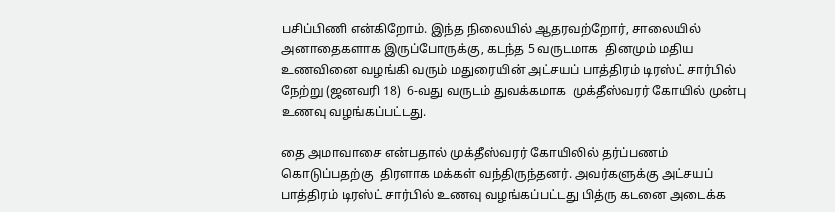பசிப்பிணி என்கிறோம். இந்த நிலையில் ஆதரவற்றோர், சாலையில் அனாதைகளாக இருப்போருக்கு, கடந்த 5 வருடமாக  தினமும் மதிய உணவினை வழங்கி வரும் மதுரையின் அட்சயப் பாத்திரம் டிரஸ்ட் சார்பில் நேற்று (ஜனவரி 18)  6-வது வருடம் துவக்கமாக  முக்தீஸ்வரர் கோயில் முன்பு உணவு வழங்கப்பட்டது.

தை அமாவாசை என்பதால் முக்தீஸ்வரர் கோயிலில் தர்ப்பணம் கொடுப்பதற்கு  திரளாக மக்கள் வந்திருந்தனர்‌. அவர்களுக்கு அட்சயப் பாத்திரம் டிரஸ்ட் சார்பில் உணவு வழங்கப்பட்டது‌ பித்ரு கடனை அடைக்க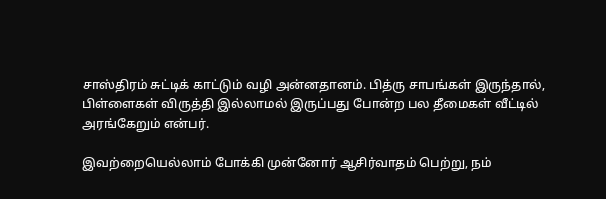சாஸ்திரம் சுட்டிக் காட்டும் வழி அன்னதானம். பித்ரு சாபங்கள் இருந்தால், பிள்ளைகள் விருத்தி இல்லாமல் இருப்பது போன்ற பல தீமைகள் வீட்டில் அரங்கேறும் என்பர்.

இவற்றையெல்லாம் போக்கி முன்னோர் ஆசிர்வாதம் பெற்று, நம்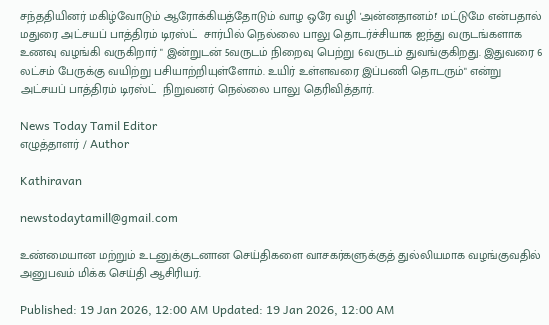சந்ததியினர் மகிழ்வோடும் ஆரோக்கியத்தோடும் வாழ ஒரே வழி 'அன்னதானம்!' மட்டுமே என்பதால் மதுரை அட்சயப் பாத்திரம் டிரஸ்ட்  சார்பில் நெல்லை பாலு தொடர்ச்சியாக ஐந்து வருடங்களாக உணவு வழங்கி வருகிறார் " இன்றுடன் 5வருடம் நிறைவு பெற்று 6வருடம் துவங்குகிறது. இதுவரை 6 லட்சம் பேருக்கு வயிற்று பசியாற்றியுள்ளோம். உயிர் உள்ளவரை இப்பணி தொடரும்" என்று அட்சயப் பாத்திரம் டிரஸ்ட்  நிறுவனர் நெல்லை பாலு தெரிவித்தார்.

News Today Tamil Editor
எழுத்தாளர் / Author

Kathiravan

newstodaytamill@gmail.com

உண்மையான மற்றும் உடனுக்குடனான செய்திகளை வாசகர்களுக்குத் துல்லியமாக வழங்குவதில் அனுபவம் மிக்க செய்தி ஆசிரியர்.

Published: 19 Jan 2026, 12:00 AM Updated: 19 Jan 2026, 12:00 AM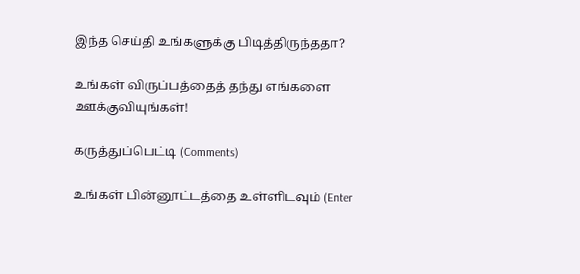இந்த செய்தி உங்களுக்கு பிடித்திருந்ததா?

உங்கள் விருப்பத்தைத் தந்து எங்களை ஊக்குவியுங்கள்!

கருத்துப்பெட்டி (Comments)

உங்கள் பின்னூட்டத்தை உள்ளிடவும் (Enter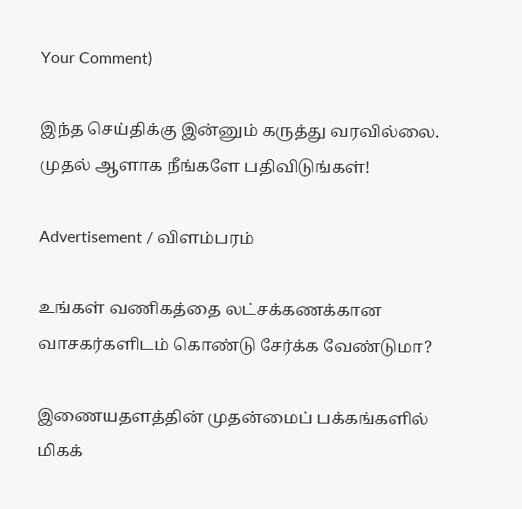Your Comment)

இந்த செய்திக்கு இன்னும் கருத்து வரவில்லை. முதல் ஆளாக நீங்களே பதிவிடுங்கள்!

Advertisement / விளம்பரம்

உங்கள் வணிகத்தை லட்சக்கணக்கான வாசகர்களிடம் கொண்டு சேர்க்க வேண்டுமா?

இணையதளத்தின் முதன்மைப் பக்கங்களில் மிகக்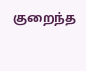குறைந்த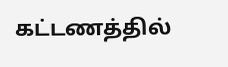கட்டணத்தில்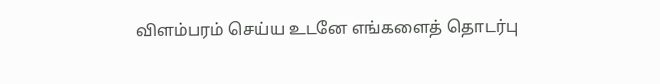விளம்பரம் செய்ய உடனே எங்களைத் தொடர்பு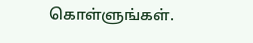கொள்ளுங்கள்.